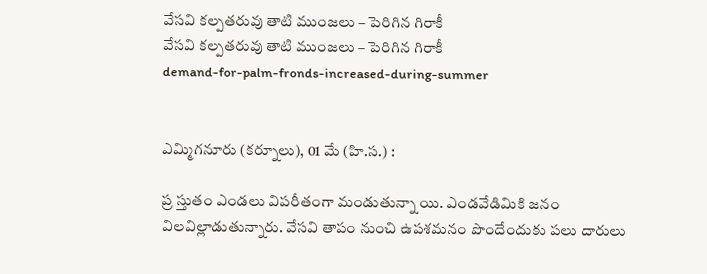వేసవి కల్పతరువు తాటి ముంజలు – పెరిగిన గిరాకీ
వేసవి కల్పతరువు తాటి ముంజలు – పెరిగిన గిరాకీ
demand-for-palm-fronds-increased-during-summer


ఎమ్మిగనూరు (కర్నూలు), 01 మే (హి.స.) :

ప్ర స్తుతం ఎండలు విపరీతంగా మండుతున్నా యి. ఎండవేడిమికి జనం విలవిల్లాడుతున్నారు. వేసవి తాపం నుంచి ఉపశమనం పొందేందుకు పలు దారులు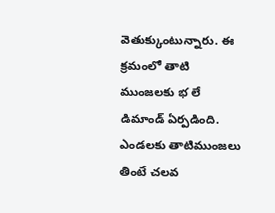వెతుక్కుంటున్నారు. ఈ క్రమంలో తాటి ముంజలకు భ లే డిమాండ్ ఏర్పడింది. ఎండలకు తాటిముంజలు తింటే చలవ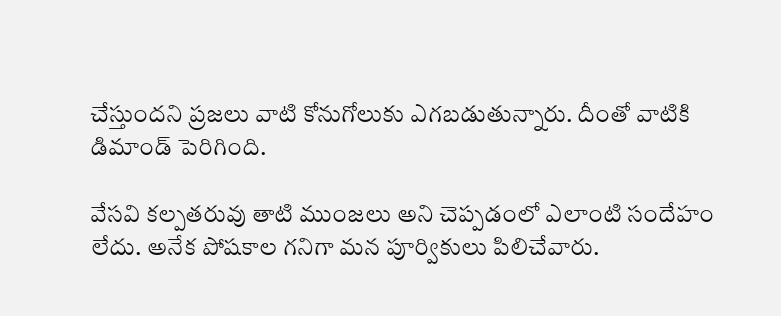చేస్తుందని ప్రజలు వాటి కోనుగోలుకు ఎగబడుతున్నారు. దీంతో వాటికి డిమాండ్ పెరిగింది.

వేసవి కల్పతరువు తాటి ముంజలు అని చెప్పడంలో ఎలాంటి సందేహం లేదు. అనేక పోషకాల గనిగా మన పూర్వికులు పిలిచేవారు.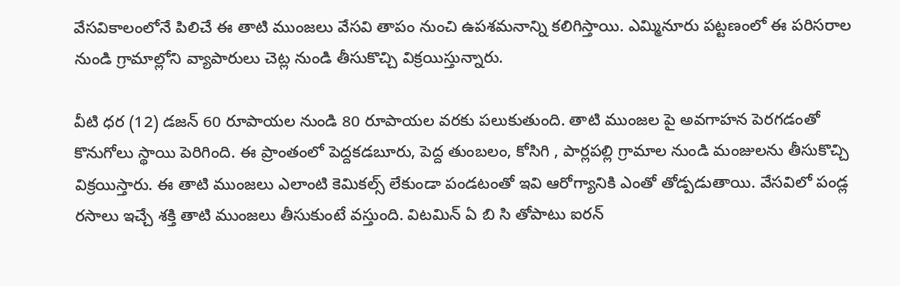వేసవికాలంలోనే పిలిచే ఈ తాటి ముంజలు వేసవి తాపం నుంచి ఉపశమనాన్ని కలిగిస్తాయి. ఎమ్మినూరు పట్టణంలో ఈ పరిసరాల నుండి గ్రామాల్లోని వ్యాపారులు చెట్ల నుండి తీసుకొచ్చి విక్రయిస్తున్నారు.

వీటి ధర (12) డజన్ 60 రూపాయల నుండి 80 రూపాయల వరకు పలుకుతుంది. తాటి ముంజల పై అవగాహన పెరగడంతో కొనుగోలు స్థాయి పెరిగింది. ఈ ప్రాంతంలో పెద్దకడబూరు, పెద్ద తుంబలం, కోసిగి , పార్లపల్లి గ్రామాల నుండి మంజులను తీసుకొచ్చి విక్రయిస్తారు. ఈ తాటి ముంజలు ఎలాంటి కెమికల్స్ లేకుండా పండటంతో ఇవి ఆరోగ్యానికి ఎంతో తోడ్పడుతాయి. వేసవిలో పండ్ల రసాలు ఇచ్చే శక్తి తాటి ముంజలు తీసుకుంటే వస్తుంది. విటమిన్ ఏ బి సి తోపాటు ఐరన్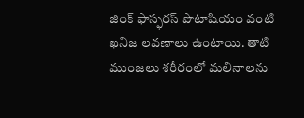జింక్ ఫాస్ఫరస్ పొటాషియం వంటి ఖనిజ లవణాలు ఉంటాయి. తాటి ముంజలు శరీరంలో మలినాలను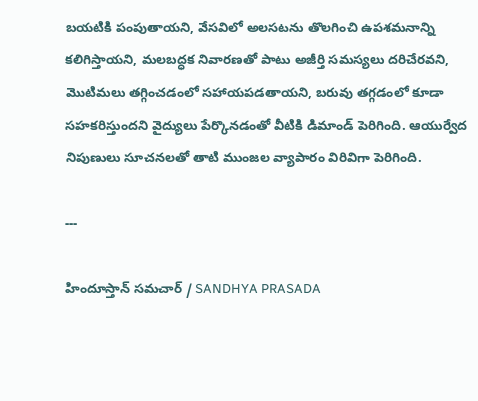బయటికి పంపుతాయని, వేసవిలో అలసటను తొలగించి ఉపశమనాన్ని కలిగిస్తాయని, మలబద్ధక నివారణతో పాటు అజీర్తి సమస్యలు దరిచేరవని, మొటిమలు తగ్గించడంలో సహాయపడతాయని, బరువు తగ్గడంలో కూడా సహకరిస్తుందని వైద్యులు పేర్కొనడంతో వీటికి డిమాండ్ పెరిగింది. ఆయుర్వేద నిపుణులు సూచనలతో తాటి ముంజల వ్యాపారం విరివిగా పెరిగింది.

---

హిందూస్తాన్ సమచార్ / SANDHYA PRASADA